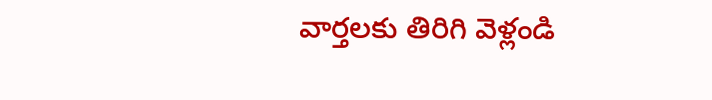వార్తలకు తిరిగి వెళ్లండి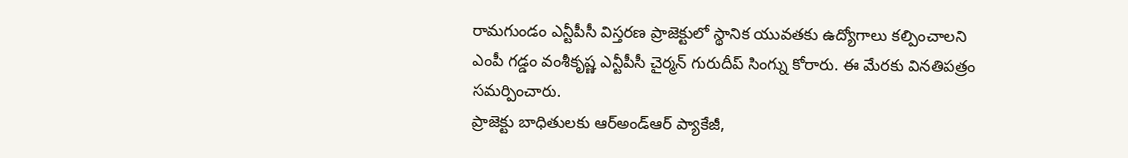రామగుండం ఎన్టీపీసీ విస్తరణ ప్రాజెక్టులో స్థానిక యువతకు ఉద్యోగాలు కల్పించాలని ఎంపీ గడ్డం వంశీకృష్ణ ఎన్టీపీసీ చైర్మన్ గురుదీప్ సింగ్ను కోరారు. ఈ మేరకు వినతిపత్రం సమర్పించారు.
ప్రాజెక్టు బాధితులకు ఆర్అండ్ఆర్ ప్యాకేజీ,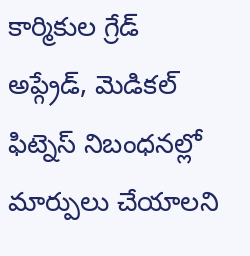కార్మికుల గ్రేడ్ అప్గ్రేడ్, మెడికల్ ఫిట్నెస్ నిబంధనల్లో మార్పులు చేయాలని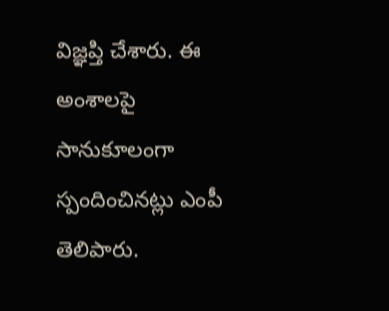విజ్ఞప్తి చేశారు. ఈ అంశాలపై సానుకూలంగా స్పందించినట్లు ఎంపీ తెలిపారు.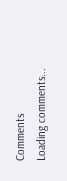Comments
Loading comments...